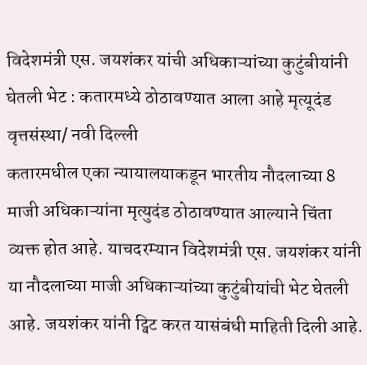विदेशमंत्री एस. जयशंकर यांची अधिकाऱ्यांच्या कुटुंबीयांनी घेतली भेट : कतारमध्ये ठोठावण्यात आला आहे मृत्यूदंड
वृत्तसंस्था/ नवी दिल्ली
कतारमधील एका न्यायालयाकडून भारतीय नौदलाच्या 8 माजी अधिकाऱ्यांना मृत्युदंड ठोठावण्यात आल्याने चिंता व्यक्त होत आहे. याचदरम्यान विदेशमंत्री एस. जयशंकर यांनी या नौदलाच्या माजी अधिकाऱ्यांच्या कुटुंबीयांची भेट घेतली आहे. जयशंकर यांनी ट्विट करत यासंबंधी माहिती दिली आहे.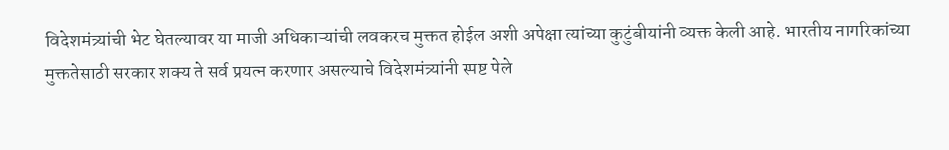विदेशमंत्र्यांची भेट घेतल्यावर या माजी अधिकाऱ्यांची लवकरच मुक्तत होईल अशी अपेक्षा त्यांच्या कुटुंबीयांनी व्यक्त केली आहे. भारतीय नागरिकांच्या मुक्ततेसाठी सरकार शक्य ते सर्व प्रयत्न करणार असल्याचे विदेशमंत्र्यांनी स्पष्ट पेले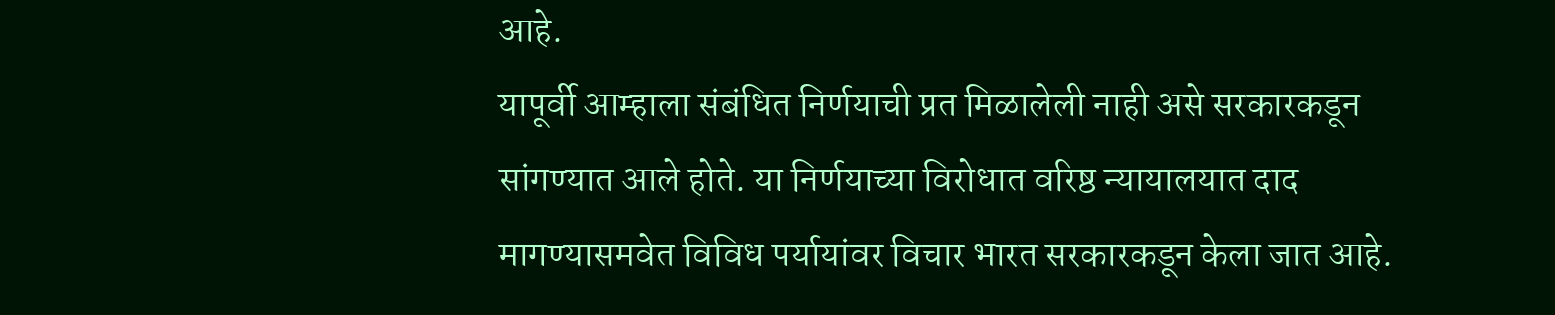आहे.
यापूर्वी आम्हाला संबंधित निर्णयाची प्रत मिळालेली नाही असे सरकारकडून सांगण्यात आले होते. या निर्णयाच्या विरोधात वरिष्ठ न्यायालयात दाद मागण्यासमवेत विविध पर्यायांवर विचार भारत सरकारकडून केला जात आहे.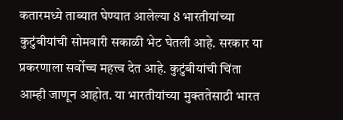कतारमध्ये ताब्यात घेण्यात आलेल्या 8 भारतीयांच्या कुटुंबीयांची सोमवारी सकाळी भेट घेतली आहे. सरकार या प्रकरणाला सर्वोच्च महत्त्व देत आहे. कुटुंबीयांची चिंता आम्ही जाणून आहोत. या भारतीयांच्या मुक्ततेसाठी भारत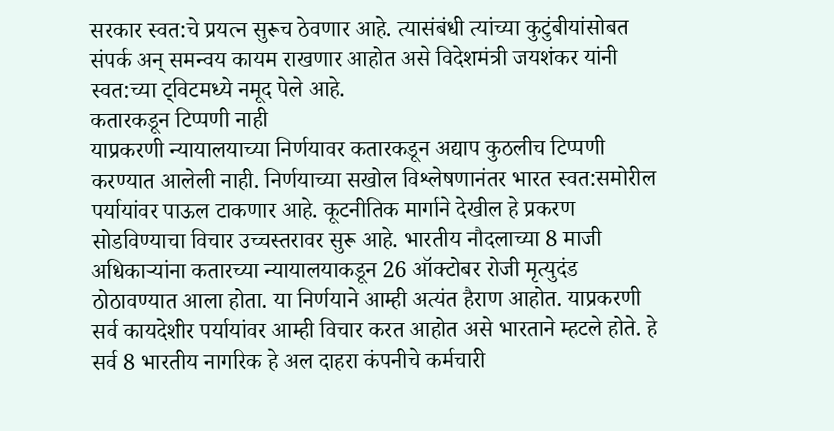सरकार स्वत:चे प्रयत्न सुरूच ठेवणार आहे. त्यासंबंधी त्यांच्या कुटुंबीयांसोबत संपर्क अन् समन्वय कायम राखणार आहोत असे विदेशमंत्री जयशंकर यांनी स्वत:च्या ट्विटमध्ये नमूद पेले आहे.
कतारकडून टिप्पणी नाही
याप्रकरणी न्यायालयाच्या निर्णयावर कतारकडून अद्याप कुठलीच टिप्पणी करण्यात आलेली नाही. निर्णयाच्या सखोल विश्लेषणानंतर भारत स्वत:समोरील पर्यायांवर पाऊल टाकणार आहे. कूटनीतिक मार्गाने देखील हे प्रकरण सोडविण्याचा विचार उच्चस्तरावर सुरू आहे. भारतीय नौदलाच्या 8 माजी अधिकाऱ्यांना कतारच्या न्यायालयाकडून 26 ऑक्टोबर रोजी मृत्युदंड ठोठावण्यात आला होता. या निर्णयाने आम्ही अत्यंत हैराण आहोत. याप्रकरणी सर्व कायदेशीर पर्यायांवर आम्ही विचार करत आहोत असे भारताने म्हटले होते. हे सर्व 8 भारतीय नागरिक हे अल दाहरा कंपनीचे कर्मचारी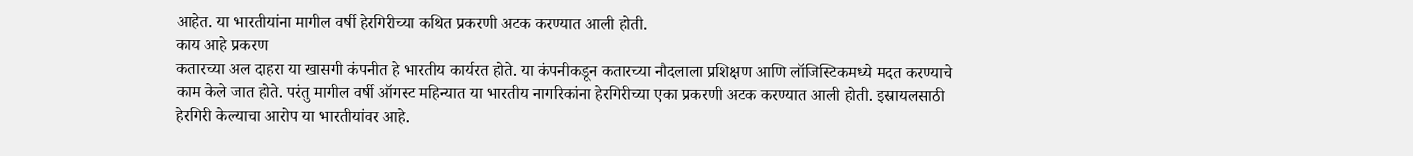आहेत. या भारतीयांना मागील वर्षी हेरगिरीच्या कथित प्रकरणी अटक करण्यात आली होती.
काय आहे प्रकरण
कतारच्या अल दाहरा या खासगी कंपनीत हे भारतीय कार्यरत होते. या कंपनीकडून कतारच्या नौदलाला प्रशिक्षण आणि लॉजिस्टिकमध्ये मदत करण्याचे काम केले जात होते. परंतु मागील वर्षी ऑगस्ट महिन्यात या भारतीय नागरिकांना हेरगिरीच्या एका प्रकरणी अटक करण्यात आली होती. इस्रायलसाठी हेरगिरी केल्याचा आरोप या भारतीयांवर आहे.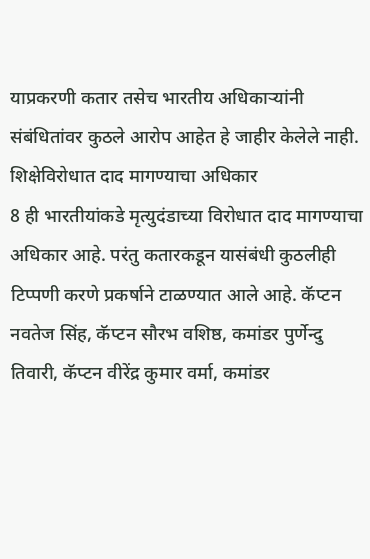याप्रकरणी कतार तसेच भारतीय अधिकाऱ्यांनी संबंधितांवर कुठले आरोप आहेत हे जाहीर केलेले नाही.
शिक्षेविरोधात दाद मागण्याचा अधिकार
8 ही भारतीयांकडे मृत्युदंडाच्या विरोधात दाद मागण्याचा अधिकार आहे. परंतु कतारकडून यासंबंधी कुठलीही टिप्पणी करणे प्रकर्षाने टाळण्यात आले आहे. कॅप्टन नवतेज सिंह, कॅप्टन सौरभ वशिष्ठ, कमांडर पुर्णेन्दु तिवारी, कॅप्टन वीरेंद्र कुमार वर्मा, कमांडर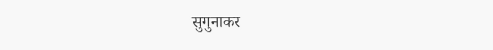सुगुनाकर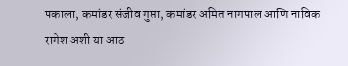पकाला, कमांडर संजीव गुप्ता, कमांडर अमित नागपाल आणि नाविक रागेश अशी या आठ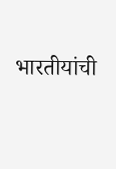भारतीयांची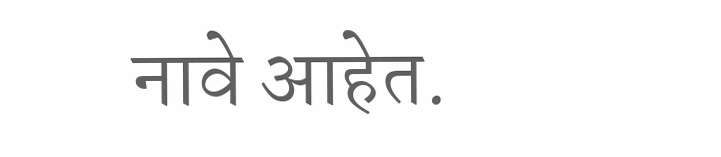नावे आहेत.